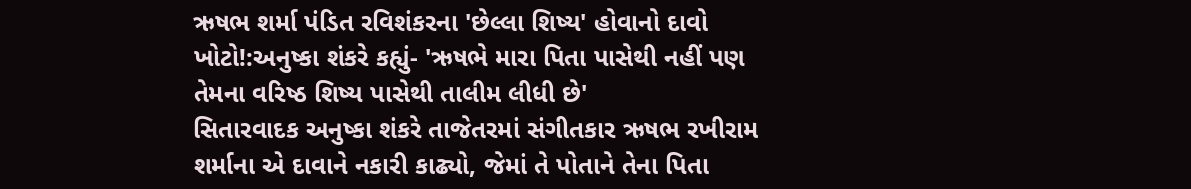ઋષભ શર્મા પંડિત રવિશંકરના 'છેલ્લા શિષ્ય' હોવાનો દાવો ખોટો!:અનુષ્કા શંકરે કહ્યું- 'ઋષભે મારા પિતા પાસેથી નહીં પણ તેમના વરિષ્ઠ શિષ્ય પાસેથી તાલીમ લીધી છે'
સિતારવાદક અનુષ્કા શંકરે તાજેતરમાં સંગીતકાર ઋષભ રખીરામ શર્માના એ દાવાને નકારી કાઢ્યો, જેમાં તે પોતાને તેના પિતા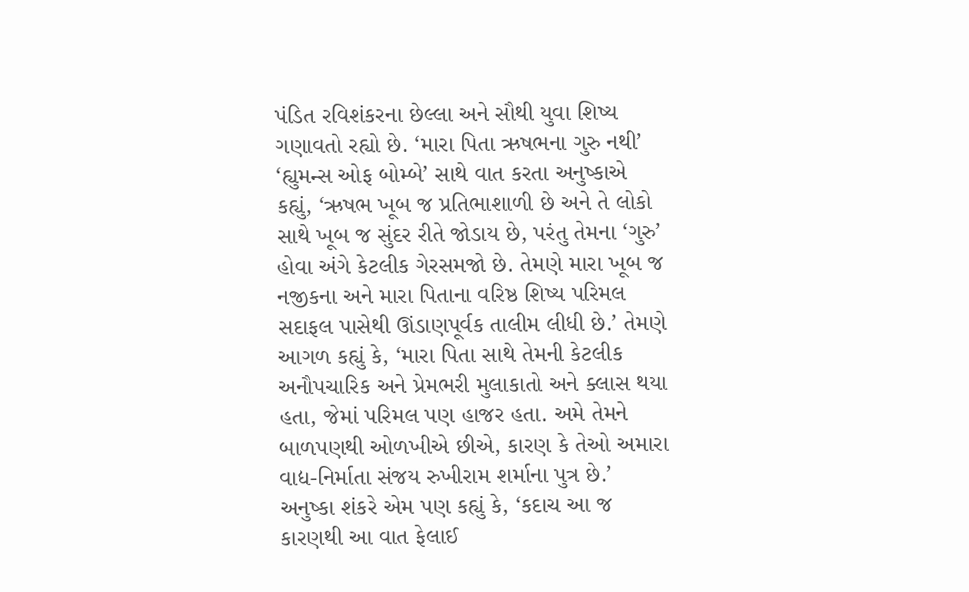પંડિત રવિશંકરના છેલ્લા અને સૌથી યુવા શિષ્ય ગણાવતો રહ્યો છે. ‘મારા પિતા ઋષભના ગુરુ નથી’ ‘હ્યુમન્સ ઓફ બોમ્બે’ સાથે વાત કરતા અનુષ્કાએ કહ્યું, ‘ઋષભ ખૂબ જ પ્રતિભાશાળી છે અને તે લોકો સાથે ખૂબ જ સુંદર રીતે જોડાય છે, પરંતુ તેમના ‘ગુરુ’ હોવા અંગે કેટલીક ગેરસમજો છે. તેમણે મારા ખૂબ જ નજીકના અને મારા પિતાના વરિષ્ઠ શિષ્ય પરિમલ સદાફલ પાસેથી ઊંડાણપૂર્વક તાલીમ લીધી છે.’ તેમણે આગળ કહ્યું કે, ‘મારા પિતા સાથે તેમની કેટલીક અનૌપચારિક અને પ્રેમભરી મુલાકાતો અને ક્લાસ થયા હતા, જેમાં પરિમલ પણ હાજર હતા. અમે તેમને બાળપણથી ઓળખીએ છીએ, કારણ કે તેઓ અમારા વાદ્ય-નિર્માતા સંજય રુખીરામ શર્માના પુત્ર છે.’ અનુષ્કા શંકરે એમ પણ કહ્યું કે, ‘કદાચ આ જ કારણથી આ વાત ફેલાઈ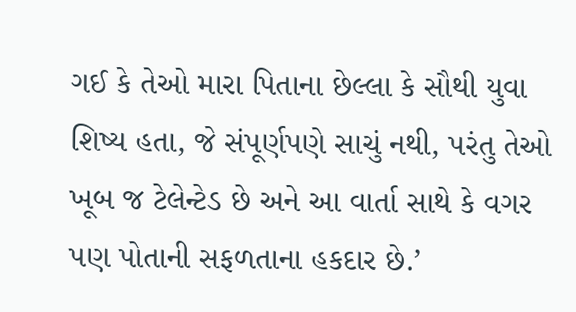ગઈ કે તેઓ મારા પિતાના છેલ્લા કે સૌથી યુવા શિષ્ય હતા, જે સંપૂર્ણપણે સાચું નથી, પરંતુ તેઓ ખૂબ જ ટેલેન્ટેડ છે અને આ વાર્તા સાથે કે વગર પણ પોતાની સફળતાના હકદાર છે.’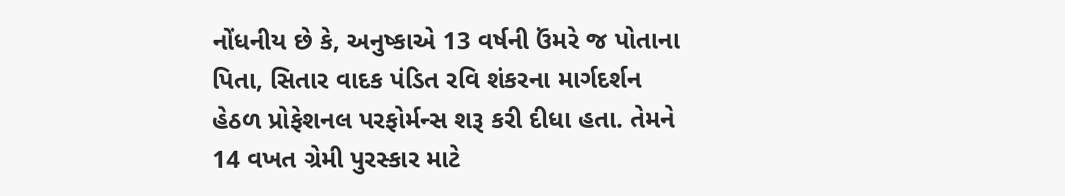નોંધનીય છે કે, અનુષ્કાએ 13 વર્ષની ઉંમરે જ પોતાના પિતા, સિતાર વાદક પંડિત રવિ શંકરના માર્ગદર્શન હેઠળ પ્રોફેશનલ પરફોર્મન્સ શરૂ કરી દીધા હતા. તેમને 14 વખત ગ્રેમી પુરસ્કાર માટે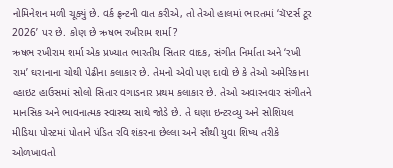નોમિનેશન મળી ચૂક્યું છે. વર્ક ફ્રન્ટની વાત કરીએ, તો તેઓ હાલમાં ભારતમાં ‘ચૅપ્ટર્સ ટૂર 2026’ પર છે. કોણ છે ઋષભ રખીરામ શર્મા?
ઋષભ રખીરામ શર્મા એક પ્રખ્યાત ભારતીય સિતાર વાદક, સંગીત નિર્માતા અને ‘રખી રામ’ ઘરાનાના ચોથી પેઢીના કલાકાર છે. તેમનો એવો પણ દાવો છે કે તેઓ અમેરિકાના વ્હાઇટ હાઉસમાં સોલો સિતાર વગાડનાર પ્રથમ કલાકાર છે. તેઓ અવારનવાર સંગીતને માનસિક અને ભાવનાત્મક સ્વાસ્થ્ય સાથે જોડે છે. તે ઘણા ઇન્ટરવ્યુ અને સોશિયલ મીડિયા પોસ્ટમાં પોતાને પંડિત રવિ શંકરના છેલ્લા અને સૌથી યુવા શિષ્ય તરીકે ઓળખાવતો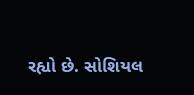રહ્યો છે. સોશિયલ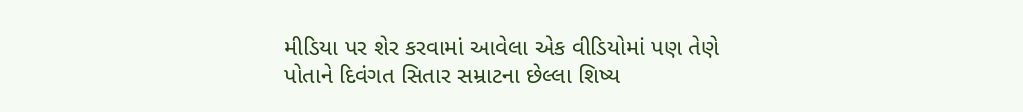મીડિયા પર શેર કરવામાં આવેલા એક વીડિયોમાં પણ તેણે પોતાને દિવંગત સિતાર સમ્રાટના છેલ્લા શિષ્ય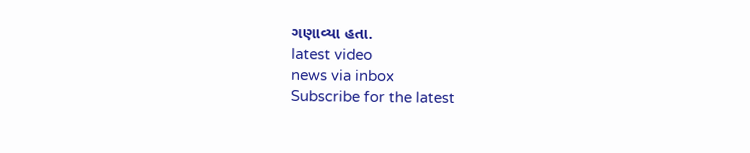ગણાવ્યા હતા.
latest video
news via inbox
Subscribe for the latest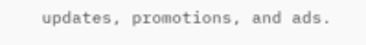updates, promotions, and ads.